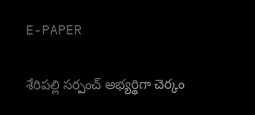E-PAPER

శేరిపల్లి సర్పంచ్ అభ్యర్థిగా చెర్కం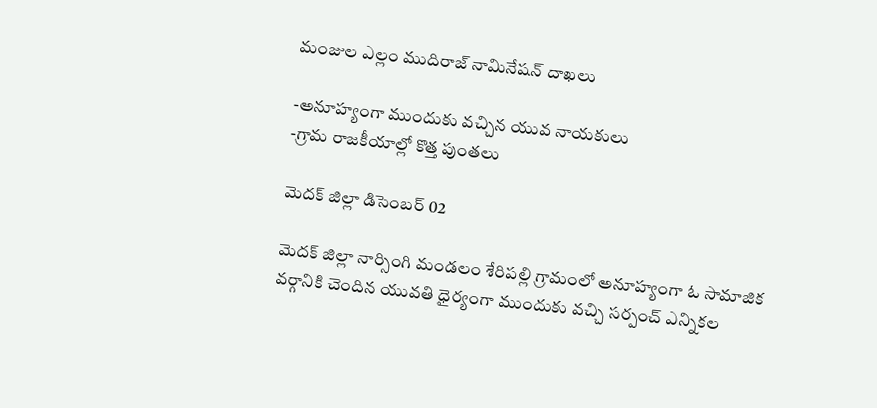మంజుల ఎల్లం ముదిరాజ్ నామినేషన్ దాఖలు

-అనూహ్యంగా ముందుకు వచ్చిన యువ నాయకులు
-గ్రామ రాజకీయాల్లో కొత్త పుంతలు

మెదక్ జిల్లా డిసెంబర్ 02

మెదక్ జిల్లా నార్సింగి మండలం శేరిపల్లి గ్రామంలో అనూహ్యంగా ఓ సామాజిక వర్గానికి చెందిన యువతి ధైర్యంగా ముందుకు వచ్చి సర్పంచ్ ఎన్నికల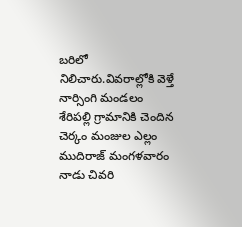బరిలో నిలిచారు.వివరాల్లోకి వెళ్తే నార్సింగి మండలం శేరిపల్లి గ్రామానికి చెందిన చెర్కం మంజుల ఎల్లం ముదిరాజ్ మంగళవారం నాడు చివరి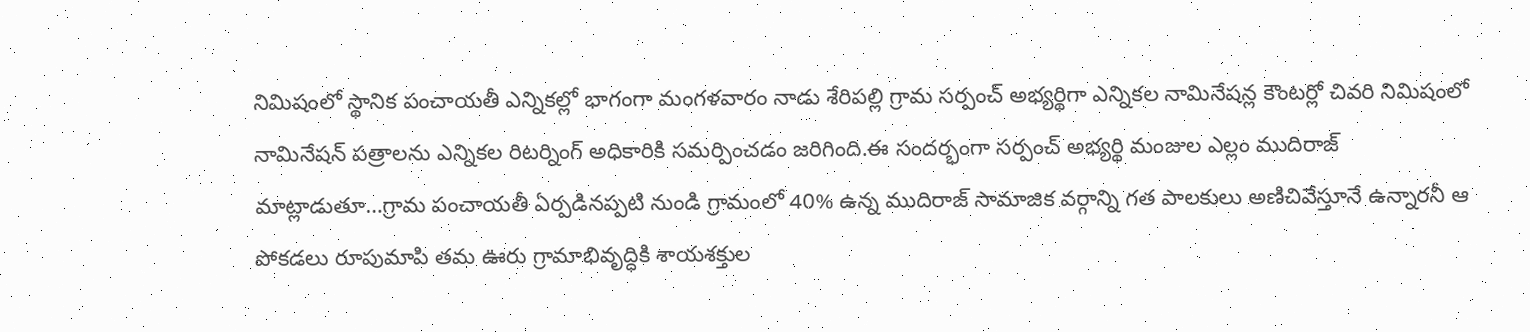నిమిషంలో స్థానిక పంచాయతీ ఎన్నికల్లో భాగంగా మంగళవారం నాడు శేరిపల్లి గ్రామ సర్పంచ్ అభ్యర్థిగా ఎన్నికల నామినేషన్ల కౌంటర్లో చివరి నిమిషంలో నామినేషన్ పత్రాలను ఎన్నికల రిటర్నింగ్ అధికారికి సమర్పించడం జరిగింది.ఈ సందర్భంగా సర్పంచ్ అభ్యర్థి మంజుల ఎల్లం ముదిరాజ్ మాట్లాడుతూ…గ్రామ పంచాయతీ ఏర్పడినప్పటి నుండి గ్రామంలో 40% ఉన్న ముదిరాజ్ సామాజిక వర్గాన్ని గత పాలకులు అణిచివేస్తూనే ఉన్నారనీ ఆ పోకడలు రూపుమాపి తమ ఊరు గ్రామాభివృద్ధికి శాయశక్తుల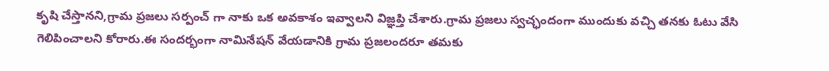కృషి చేస్తానని,గ్రామ ప్రజలు సర్పంచ్ గా నాకు ఒక అవకాశం ఇవ్వాలని విజ్ఞప్తి చేశారు.గ్రామ ప్రజలు స్వచ్ఛందంగా ముందుకు వచ్చి తనకు ఓటు వేసి గెలిపించాలని కోరారు.ఈ సందర్భంగా నామినేషన్ వేయడానికి గ్రామ ప్రజలందరూ తమకు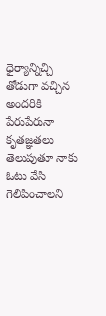ధైర్యాన్నిచ్చి తోడుగా వచ్చిన అందరికి పేరుపేరునా కృతజ్ఞతలు తెలుపుతూ నాకు ఓటు వేసి గెలిపించాలని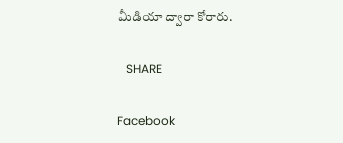మీడియా ద్వారా కోరారు.

   SHARE

Facebook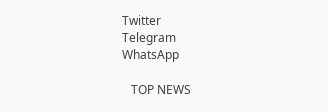Twitter
Telegram
WhatsApp

   TOP NEWS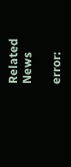Related News

error: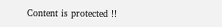Content is protected !!